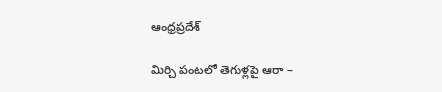ఆంధ్రప్రదేశ్

మిర్చి పంటలో తెగుళ్లపై ఆరా –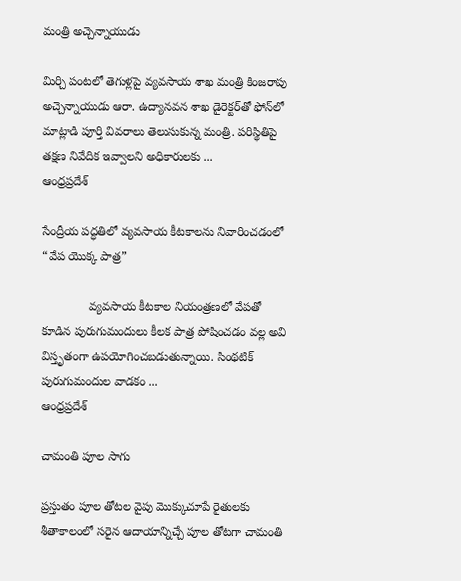మంత్రి అచ్చెన్నాయుడు

మిర్చి పంటలో తెగుళ్లపై వ్య‌వ‌సాయ శాఖ మంత్రి కింజరాపు అచ్చెన్నాయుడు ఆరా. ఉద్యానవన శాఖ డైరెక్టర్‌తో ఫోన్‌లో మాట్లాడి పూర్తి వివరాలు తెలుసుకున్న మంత్రి. పరిస్థితిపై తక్షణ నివేదిక ఇవ్వాలని అధికారులకు ...
ఆంధ్రప్రదేశ్

సేంద్రీయ పద్ధతిలో వ్యవసాయ కీటకాలను నివారించడంలో  “వేప యొక్క పాత్ర”

              వ్యవసాయ కీటకాల నియంత్రణలో వేపతో కూడిన పురుగుమందులు కీలక పాత్ర పోషించడం వల్ల అవి విస్తృతంగా ఉపయోగించబడుతున్నాయి. సింథటిక్ పురుగుమందుల వాడకం ...
ఆంధ్రప్రదేశ్

చామంతి పూల సాగు

ప్రస్తుతం పూల తోటల వైపు మొక్కుచూపే రైతులకు శీతాకాలంలో సరైన ఆదాయాన్నిచ్చే పూల తోటగా చామంతి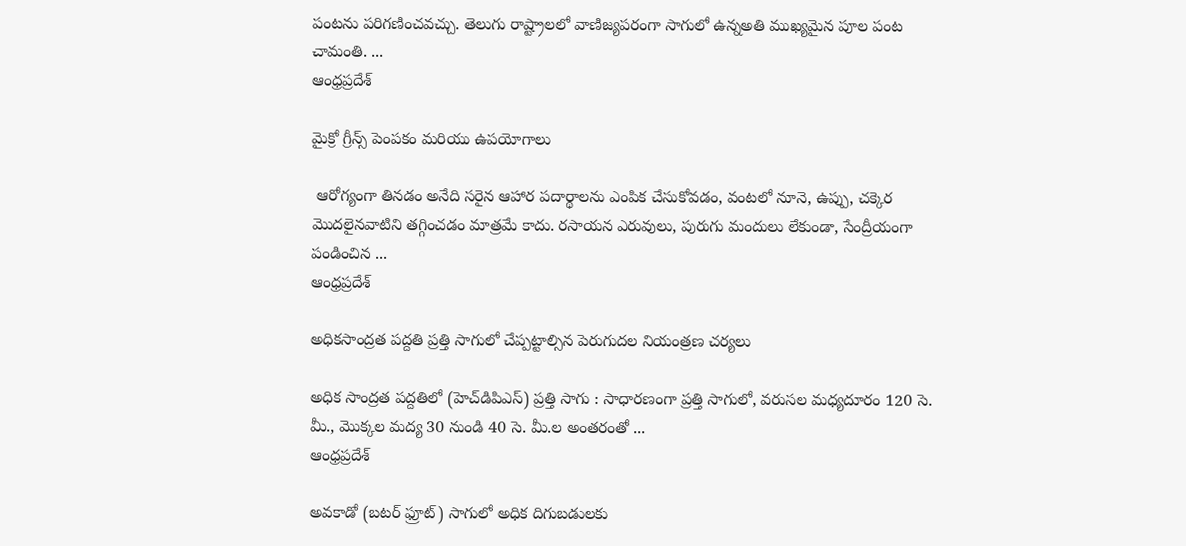పంటను పరిగణించవచ్చు. తెలుగు రాష్ట్రాలలో వాణిజ్యపరంగా సాగులో ఉన్నఅతి ముఖ్యమైన పూల పంట చామంతి. ...
ఆంధ్రప్రదేశ్

మైక్రో గ్రీన్స్ పెంపకం మరియు ఉపయోగాలు

 ఆరోగ్యంగా తినడం అనేది సరైన ఆహార పదార్థాలను ఎంపిక చేసుకోవడం, వంటలో నూనె, ఉప్పు, చక్కెర మొదలైనవాటిని తగ్గించడం మాత్రమే కాదు. రసాయన ఎరువులు, పురుగు మందులు లేకుండా, సేంద్రీయంగా పండించిన ...
ఆంధ్రప్రదేశ్

అధికసాంద్రత పద్దతి ప్రత్తి సాగులో చేప్పట్టాల్సిన పెరుగుదల నియంత్రణ చర్యలు

అధిక సాంద్రత పద్దతిలో (హెచ్‌డిపిఎస్) ప్రత్తి సాగు : సాధారణంగా ప్రత్తి సాగులో, వరుసల మధ్యదూరం 120 సె. మీ., మొక్కల మద్య 30 నుండి 40 సె. మీ.ల అంతరంతో ...
ఆంధ్రప్రదేశ్

అవకాడో (బటర్ ఫ్రూట్) సాగులో అధిక దిగుబడులకు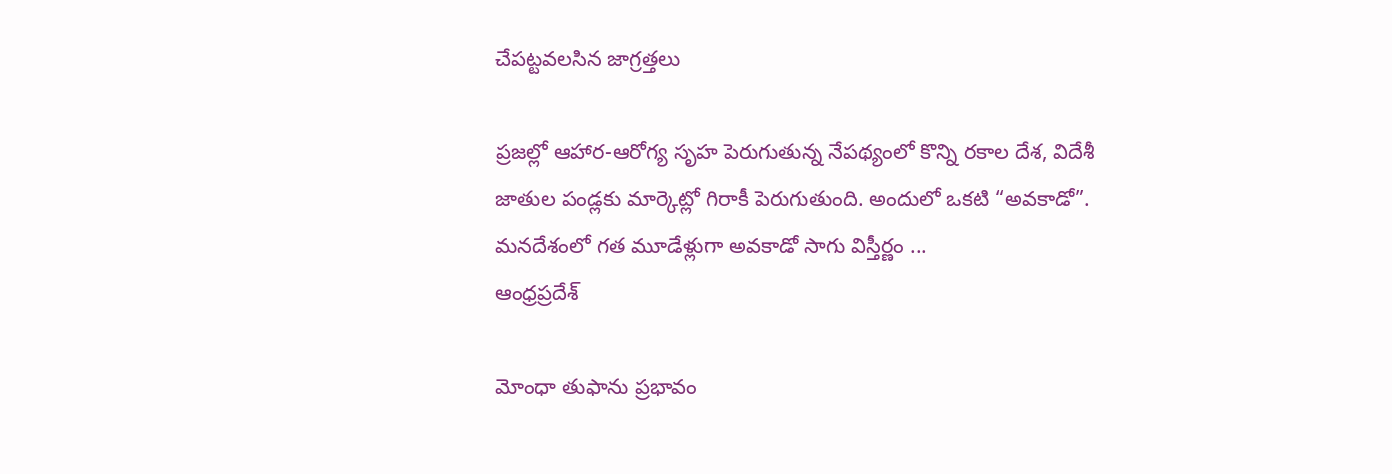చేపట్టవలసిన జాగ్రత్తలు

ప్రజల్లో ఆహార-ఆరోగ్య సృహ పెరుగుతున్న నేపథ్యంలో కొన్ని రకాల దేశ, విదేశీ జాతుల పండ్లకు మార్కెట్లో గిరాకీ పెరుగుతుంది. అందులో ఒకటి “అవకాడో”. మనదేశంలో గత మూడేళ్లుగా అవకాడో సాగు విస్తీర్ణం ...
ఆంధ్రప్రదేశ్

మోంధా తుఫాను ప్రభావం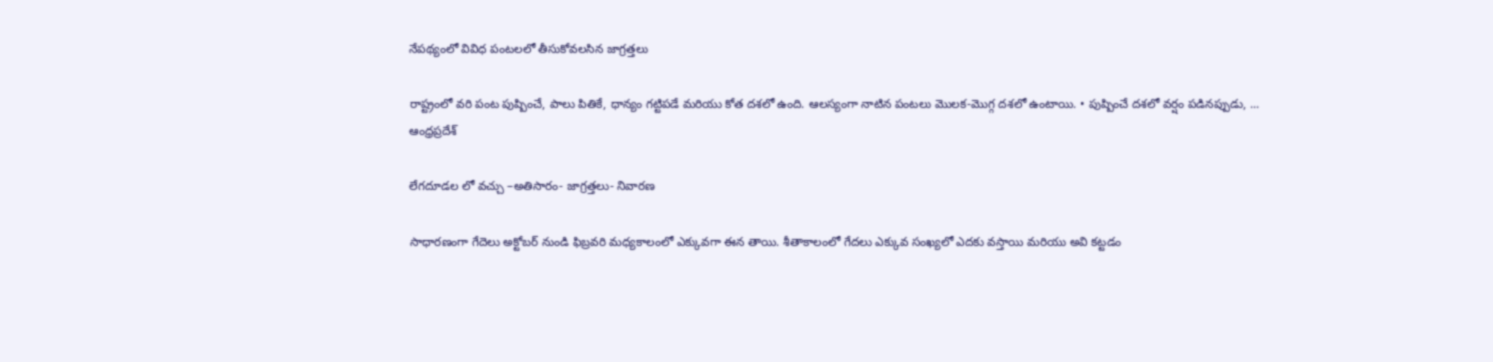నేపథ్యంలో వివిధ పంటలలో తీసుకోవలసిన జాగ్రత్తలు

రాష్ట్రంలో వరి పంట పుష్పించే, పాలు పితికే, ధాన్యం గట్టిపడే మరియు కోత దశలో ఉంది. ఆలస్యంగా నాటిన పంటలు మొలక-మొగ్గ దశలో ఉంటాయి. • పుష్పించే దశలో వర్షం పడినప్పుడు, ...
ఆంధ్రప్రదేశ్

లేగదూడల లో వచ్చు –అతిసారం- జాగ్రత్తలు- నివారణ

సాధారణంగా గేదెలు అక్టోబర్ నుండి ఫిబ్రవరి మధ్యకాలంలో ఎక్కువగా ఈన తాయి. శీతాకాలంలో గేదలు ఎక్కువ సంఖ్యలో ఎదకు వస్తాయి మరియు అవి కట్టడం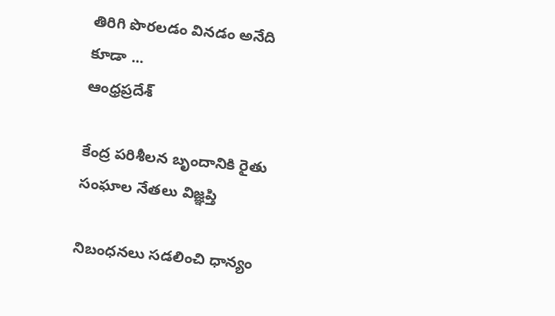తిరిగి పొరలడం వినడం అనేది కూడా ...
ఆంధ్రప్రదేశ్

కేంద్ర పరిశీలన బృందానికి రైతు సంఘాల నేతలు విజ్ఞప్తి

నిబంధనలు సడలించి ధాన్యం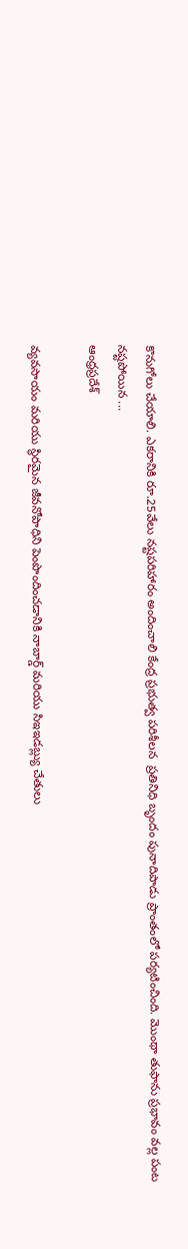కొనుగోలు చేయాలి. ఎకరానికి రూ.25వేలు నష్టపరిహారం అందించాలి కేంద్ర ప్రభుత్వ పరిశీలన  ప్రతినిధి బృందం పునాదిపాడు ప్రాంతంలో పర్యటించింది. మొంథా తుఫాను ప్రభావం వల్ల పంట నష్టపోయిన ...
ఆంధ్రప్రదేశ్

వ్యవసాయం మరియు స్థిరమైన జీవనోపాధిని పెంపొందించడానికి నాబార్డ్ మరియు సిఇఇడబ్ల్యు చేతులు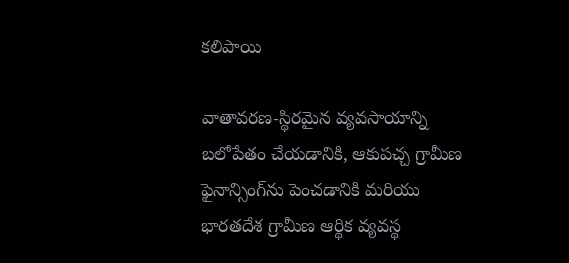కలిపాయి

వాతావరణ-స్థిరమైన వ్యవసాయాన్ని బలోపేతం చేయడానికి, ఆకుపచ్చ గ్రామీణ ఫైనాన్సింగ్‌ను పెంచడానికి మరియు భారతదేశ గ్రామీణ ఆర్థిక వ్యవస్థ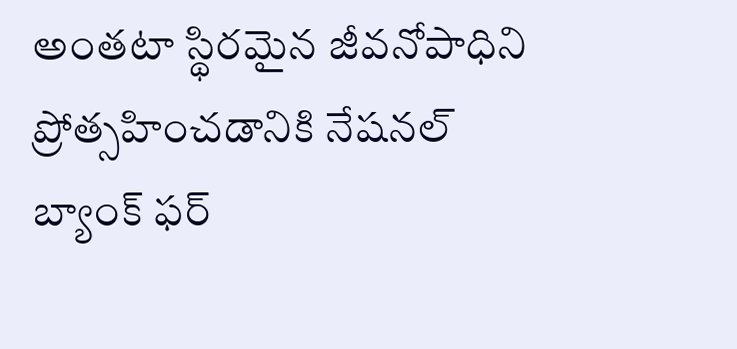అంతటా స్థిరమైన జీవనోపాధిని ప్రోత్సహించడానికి నేషనల్ బ్యాంక్ ఫర్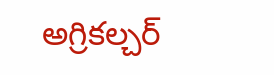అగ్రికల్చర్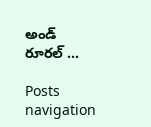అండ్ రూరల్ ...

Posts navigation